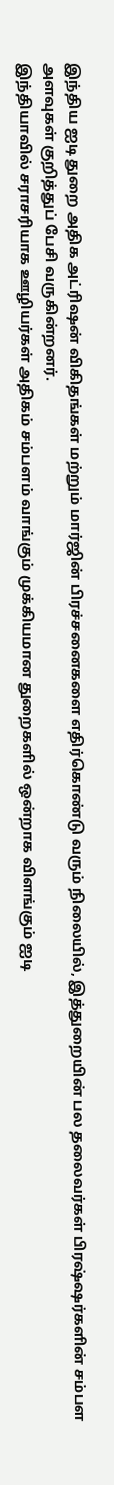இந்திய ஐடி துறை அதிக அட்ரிஷன் விகிதங்கள் மற்றும் மார்ஜின் பிரச்சனைகளை எதிர்கொண்டு வரும் நிலையில், இத்துறையின் பல தலைவர்கள் பிரஷ்ஷர்களின் சம்பள அளவுகள் குறித்துப் பேசி வருகின்றனர்.
இந்தியாவில் சராசரியாக ஊழியர்கள் அதிகம் சம்பளம் வாங்கும் முக்கியமான துறைகளில் ஒன்றாக விளங்கும் ஐடி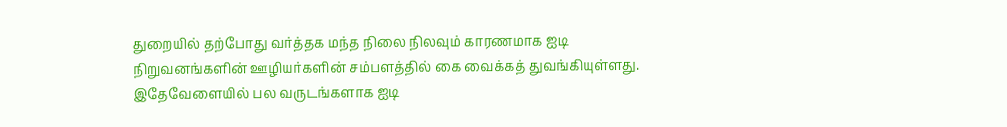துறையில் தற்போது வர்த்தக மந்த நிலை நிலவும் காரணமாக ஐடி நிறுவனங்களின் ஊழியர்களின் சம்பளத்தில் கை வைக்கத் துவங்கியுள்ளது.
இதேவேளையில் பல வருடங்களாக ஐடி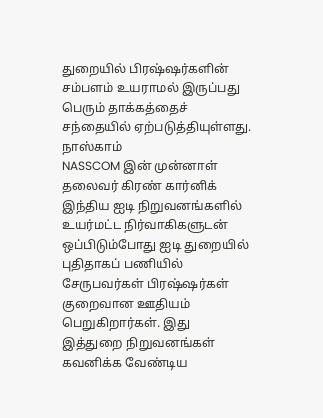துறையில் பிரஷ்ஷர்களின் சம்பளம் உயராமல் இருப்பது பெரும் தாக்கத்தைச் சந்தையில் ஏற்படுத்தியுள்ளது.
நாஸ்காம்
NASSCOM இன் முன்னாள் தலைவர் கிரண் கார்னிக் இந்திய ஐடி நிறுவனங்களில் உயர்மட்ட நிர்வாகிகளுடன் ஒப்பிடும்போது ஐடி துறையில் புதிதாகப் பணியில் சேருபவர்கள் பிரஷ்ஷர்கள் குறைவான ஊதியம் பெறுகிறார்கள். இது இத்துறை நிறுவனங்கள் கவனிக்க வேண்டிய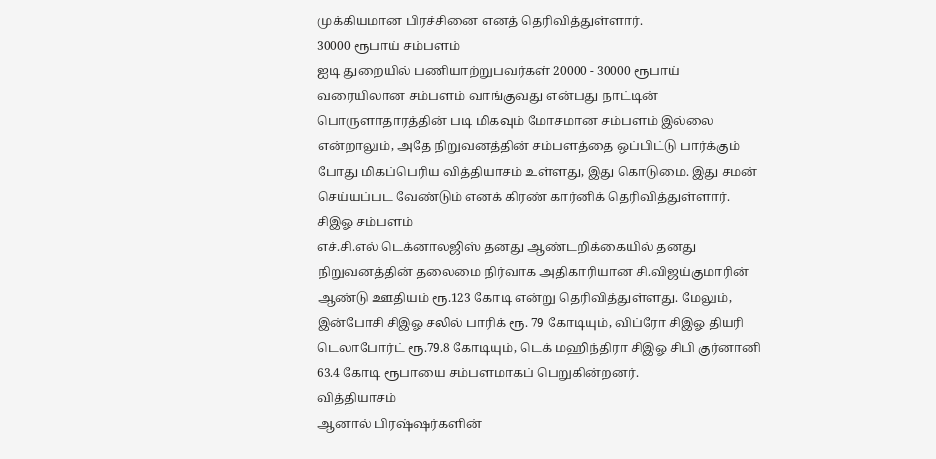முக்கியமான பிரச்சினை எனத் தெரிவித்துள்ளார்.
30000 ரூபாய் சம்பளம்
ஐடி துறையில் பணியாற்றுபவர்கள் 20000 - 30000 ரூபாய் வரையிலான சம்பளம் வாங்குவது என்பது நாட்டின் பொருளாதாரத்தின் படி மிகவும் மோசமான சம்பளம் இல்லை என்றாலும், அதே நிறுவனத்தின் சம்பளத்தை ஒப்பிட்டு பார்க்கும் போது மிகப்பெரிய வித்தியாசம் உள்ளது, இது கொடுமை. இது சமன் செய்யப்பட வேண்டும் எனக் கிரண் கார்னிக் தெரிவித்துள்ளார்.
சிஇஓ சம்பளம்
எச்.சி.எல் டெக்னாலஜிஸ் தனது ஆண்டறிக்கையில் தனது நிறுவனத்தின் தலைமை நிர்வாக அதிகாரியான சி.விஜய்குமாரின் ஆண்டு ஊதியம் ரூ.123 கோடி என்று தெரிவித்துள்ளது. மேலும், இன்போசி சிஇஓ சலில் பாரிக் ரூ. 79 கோடியும், விப்ரோ சிஇஓ தியரி டெலாபோர்ட் ரூ.79.8 கோடியும், டெக் மஹிந்திரா சிஇஓ சிபி குர்னானி 63.4 கோடி ரூபாயை சம்பளமாகப் பெறுகின்றனர்.
வித்தியாசம்
ஆனால் பிரஷ்ஷர்களின்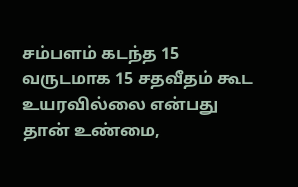சம்பளம் கடந்த 15 வருடமாக 15 சதவீதம் கூட உயரவில்லை என்பது தான் உண்மை,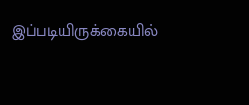இப்படியிருக்கையில்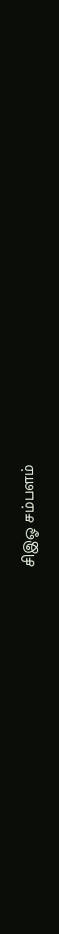சிஇஓ சம்பளம்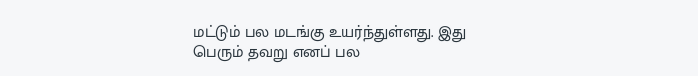மட்டும் பல மடங்கு உயர்ந்துள்ளது. இது பெரும் தவறு எனப் பல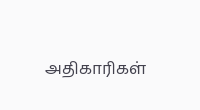அதிகாரிகள்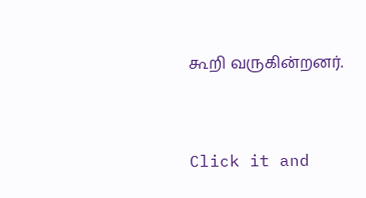கூறி வருகின்றனர்.


Click it and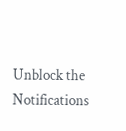Unblock the Notifications